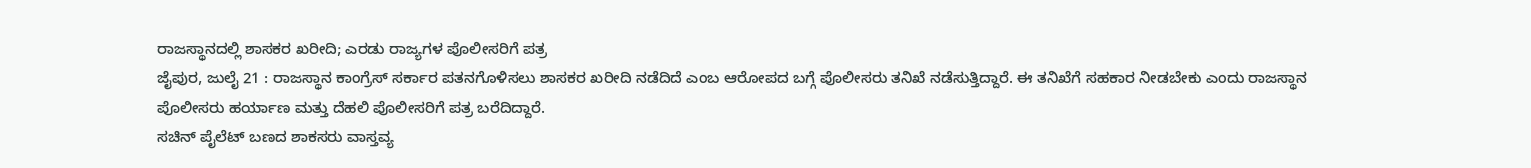ರಾಜಸ್ಥಾನದಲ್ಲಿ ಶಾಸಕರ ಖರೀದಿ; ಎರಡು ರಾಜ್ಯಗಳ ಪೊಲೀಸರಿಗೆ ಪತ್ರ
ಜೈಪುರ, ಜುಲೈ 21 : ರಾಜಸ್ಥಾನ ಕಾಂಗ್ರೆಸ್ ಸರ್ಕಾರ ಪತನಗೊಳಿಸಲು ಶಾಸಕರ ಖರೀದಿ ನಡೆದಿದೆ ಎಂಬ ಆರೋಪದ ಬಗ್ಗೆ ಪೊಲೀಸರು ತನಿಖೆ ನಡೆಸುತ್ತಿದ್ದಾರೆ. ಈ ತನಿಖೆಗೆ ಸಹಕಾರ ನೀಡಬೇಕು ಎಂದು ರಾಜಸ್ಥಾನ ಪೊಲೀಸರು ಹರ್ಯಾಣ ಮತ್ತು ದೆಹಲಿ ಪೊಲೀಸರಿಗೆ ಪತ್ರ ಬರೆದಿದ್ದಾರೆ.
ಸಚಿನ್ ಪೈಲೆಟ್ ಬಣದ ಶಾಕಸರು ವಾಸ್ತವ್ಯ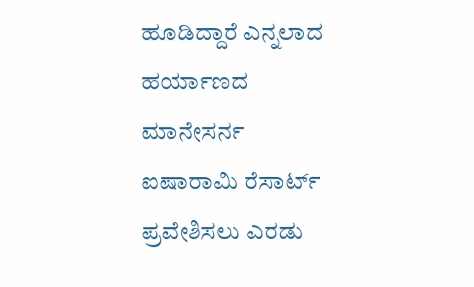ಹೂಡಿದ್ದಾರೆ ಎನ್ನಲಾದ ಹರ್ಯಾಣದ ಮಾನೇಸರ್ನ ಐಷಾರಾಮಿ ರೆಸಾರ್ಟ್ ಪ್ರವೇಶಿಸಲು ಎರಡು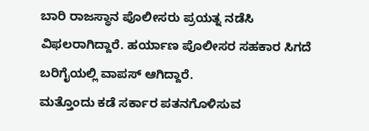ಬಾರಿ ರಾಜಸ್ಥಾನ ಪೊಲೀಸರು ಪ್ರಯತ್ನ ನಡೆಸಿ ವಿಫಲರಾಗಿದ್ದಾರೆ. ಹರ್ಯಾಣ ಪೊಲೀಸರ ಸಹಕಾರ ಸಿಗದೆ ಬರಿಗೈಯಲ್ಲಿ ವಾಪಸ್ ಆಗಿದ್ದಾರೆ.
ಮತ್ತೊಂದು ಕಡೆ ಸರ್ಕಾರ ಪತನಗೊಳಿಸುವ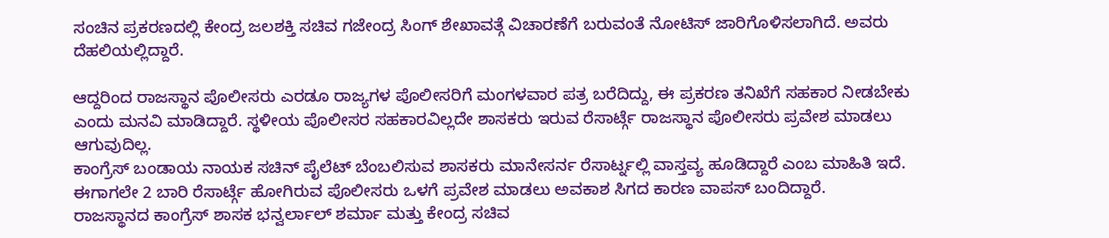ಸಂಚಿನ ಪ್ರಕರಣದಲ್ಲಿ ಕೇಂದ್ರ ಜಲಶಕ್ತಿ ಸಚಿವ ಗಜೇಂದ್ರ ಸಿಂಗ್ ಶೇಖಾವತ್ಗೆ ವಿಚಾರಣೆಗೆ ಬರುವಂತೆ ನೋಟಿಸ್ ಜಾರಿಗೊಳಿಸಲಾಗಿದೆ. ಅವರು ದೆಹಲಿಯಲ್ಲಿದ್ದಾರೆ.

ಆದ್ದರಿಂದ ರಾಜಸ್ಥಾನ ಪೊಲೀಸರು ಎರಡೂ ರಾಜ್ಯಗಳ ಪೊಲೀಸರಿಗೆ ಮಂಗಳವಾರ ಪತ್ರ ಬರೆದಿದ್ದು, ಈ ಪ್ರಕರಣ ತನಿಖೆಗೆ ಸಹಕಾರ ನೀಡಬೇಕು ಎಂದು ಮನವಿ ಮಾಡಿದ್ದಾರೆ. ಸ್ಥಳೀಯ ಪೊಲೀಸರ ಸಹಕಾರವಿಲ್ಲದೇ ಶಾಸಕರು ಇರುವ ರೆಸಾರ್ಟ್ಗೆ ರಾಜಸ್ಥಾನ ಪೊಲೀಸರು ಪ್ರವೇಶ ಮಾಡಲು ಆಗುವುದಿಲ್ಲ.
ಕಾಂಗ್ರೆಸ್ ಬಂಡಾಯ ನಾಯಕ ಸಚಿನ್ ಪೈಲೆಟ್ ಬೆಂಬಲಿಸುವ ಶಾಸಕರು ಮಾನೇಸರ್ನ ರೆಸಾರ್ಟ್ನಲ್ಲಿ ವಾಸ್ತವ್ಯ ಹೂಡಿದ್ದಾರೆ ಎಂಬ ಮಾಹಿತಿ ಇದೆ. ಈಗಾಗಲೇ 2 ಬಾರಿ ರೆಸಾರ್ಟ್ಗೆ ಹೋಗಿರುವ ಪೊಲೀಸರು ಒಳಗೆ ಪ್ರವೇಶ ಮಾಡಲು ಅವಕಾಶ ಸಿಗದ ಕಾರಣ ವಾಪಸ್ ಬಂದಿದ್ದಾರೆ.
ರಾಜಸ್ಥಾನದ ಕಾಂಗ್ರೆಸ್ ಶಾಸಕ ಭನ್ವರ್ಲಾಲ್ ಶರ್ಮಾ ಮತ್ತು ಕೇಂದ್ರ ಸಚಿವ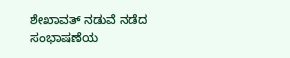ಶೇಖಾವತ್ ನಡುವೆ ನಡೆದ ಸಂಭಾಷಣೆಯ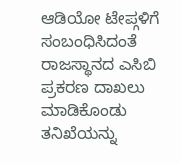ಆಡಿಯೋ ಟೇಪ್ಗಳಿಗೆ ಸಂಬಂಧಿಸಿದಂತೆ ರಾಜಸ್ಥಾನದ ಎಸಿಬಿ ಪ್ರಕರಣ ದಾಖಲು ಮಾಡಿಕೊಂಡು ತನಿಖೆಯನ್ನು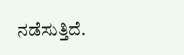ನಡೆಸುತ್ತಿದೆ.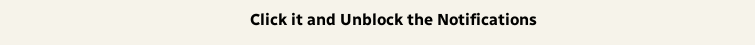Click it and Unblock the Notifications